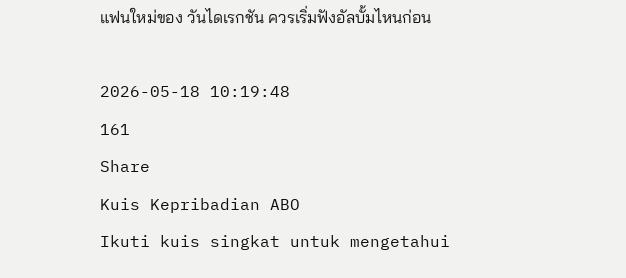แฟนใหม่ของ วันไดเรกชัน ควรเริ่มฟังอัลบั้มไหนก่อน

2026-05-18 10:19:48
161
Share
Kuis Kepribadian ABO
Ikuti kuis singkat untuk mengetahui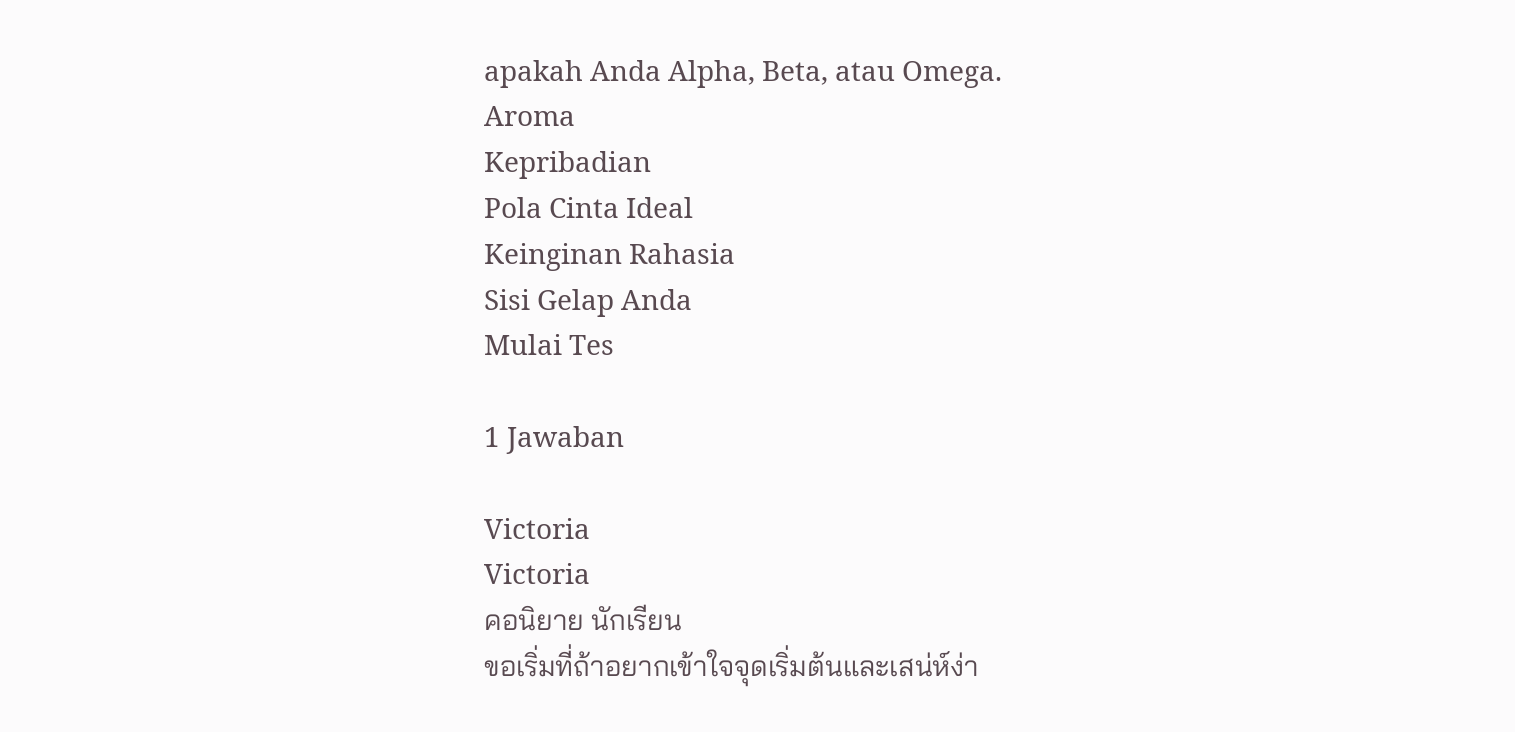apakah Anda Alpha, Beta, atau Omega.
Aroma
Kepribadian
Pola Cinta Ideal
Keinginan Rahasia
Sisi Gelap Anda
Mulai Tes

1 Jawaban

Victoria
Victoria
คอนิยาย นักเรียน
ขอเริ่มที่ถ้าอยากเข้าใจจุดเริ่มต้นและเสน่ห์ง่า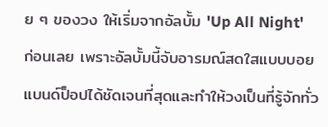ย ๆ ของวง ให้เริ่มจากอัลบั้ม 'Up All Night' ก่อนเลย เพราะอัลบั้มนี้จับอารมณ์สดใสแบบบอยแบนด์ป็อปได้ชัดเจนที่สุดและทำให้วงเป็นที่รู้จักทั่ว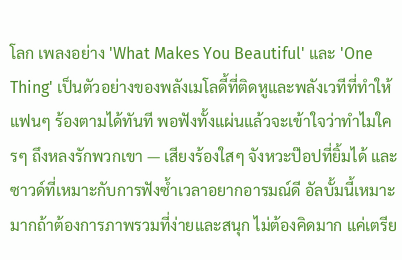โลก เพลงอย่าง 'What Makes You Beautiful' และ 'One Thing' เป็นตัวอย่างของพลังเมโลดี้ที่ติดหูและพลังเวทีที่ทำให้แฟนๆ ร้องตามได้ทันที พอฟังทั้งแผ่นแล้วจะเข้าใจว่าทำไมใครๆ ถึงหลงรักพวกเขา — เสียงร้องใสๆ จังหวะป๊อปที่ยิ้มได้ และซาวด์ที่เหมาะกับการฟังซ้ำเวลาอยากอารมณ์ดี อัลบั้มนี้เหมาะมากถ้าต้องการภาพรวมที่ง่ายและสนุก ไม่ต้องคิดมาก แค่เตรีย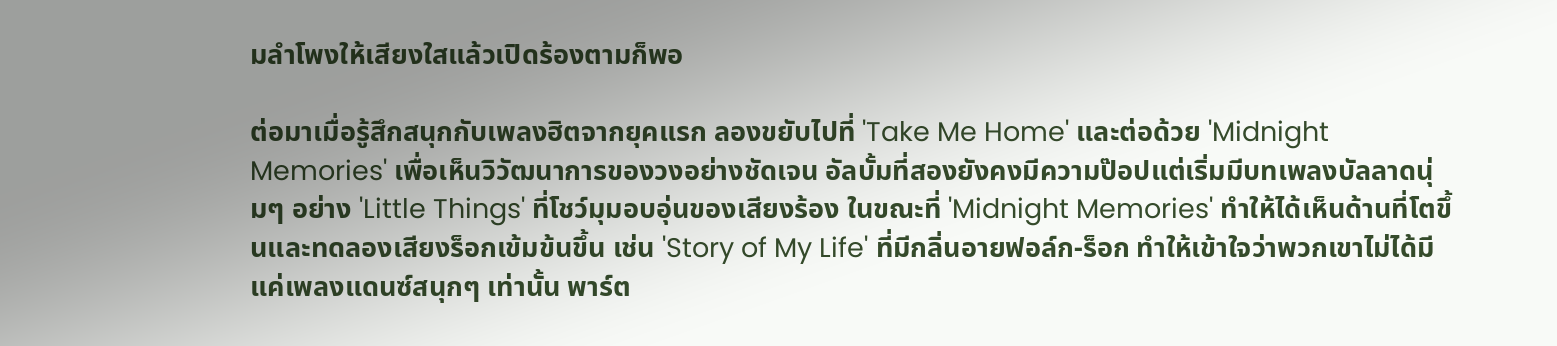มลำโพงให้เสียงใสแล้วเปิดร้องตามก็พอ

ต่อมาเมื่อรู้สึกสนุกกับเพลงฮิตจากยุคแรก ลองขยับไปที่ 'Take Me Home' และต่อด้วย 'Midnight Memories' เพื่อเห็นวิวัฒนาการของวงอย่างชัดเจน อัลบั้มที่สองยังคงมีความป๊อปแต่เริ่มมีบทเพลงบัลลาดนุ่มๆ อย่าง 'Little Things' ที่โชว์มุมอบอุ่นของเสียงร้อง ในขณะที่ 'Midnight Memories' ทำให้ได้เห็นด้านที่โตขึ้นและทดลองเสียงร็อกเข้มข้นขึ้น เช่น 'Story of My Life' ที่มีกลิ่นอายฟอล์ก-ร็อก ทำให้เข้าใจว่าพวกเขาไม่ได้มีแค่เพลงแดนซ์สนุกๆ เท่านั้น พาร์ต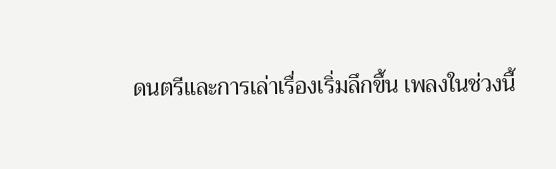ดนตรีและการเล่าเรื่องเริ่มลึกขึ้น เพลงในช่วงนี้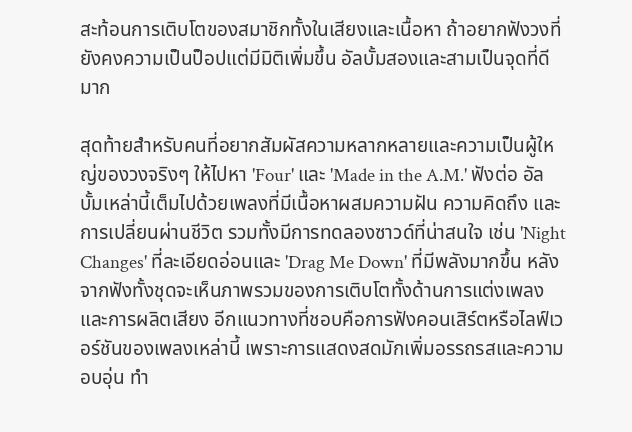สะท้อนการเติบโตของสมาชิกทั้งในเสียงและเนื้อหา ถ้าอยากฟังวงที่ยังคงความเป็นป็อปแต่มีมิติเพิ่มขึ้น อัลบั้มสองและสามเป็นจุดที่ดีมาก

สุดท้ายสำหรับคนที่อยากสัมผัสความหลากหลายและความเป็นผู้ใหญ่ของวงจริงๆ ให้ไปหา 'Four' และ 'Made in the A.M.' ฟังต่อ อัลบั้มเหล่านี้เต็มไปด้วยเพลงที่มีเนื้อหาผสมความฝัน ความคิดถึง และการเปลี่ยนผ่านชีวิต รวมทั้งมีการทดลองซาวด์ที่น่าสนใจ เช่น 'Night Changes' ที่ละเอียดอ่อนและ 'Drag Me Down' ที่มีพลังมากขึ้น หลังจากฟังทั้งชุดจะเห็นภาพรวมของการเติบโตทั้งด้านการแต่งเพลงและการผลิตเสียง อีกแนวทางที่ชอบคือการฟังคอนเสิร์ตหรือไลฟ์เวอร์ชันของเพลงเหล่านี้ เพราะการแสดงสดมักเพิ่มอรรถรสและความอบอุ่น ทำ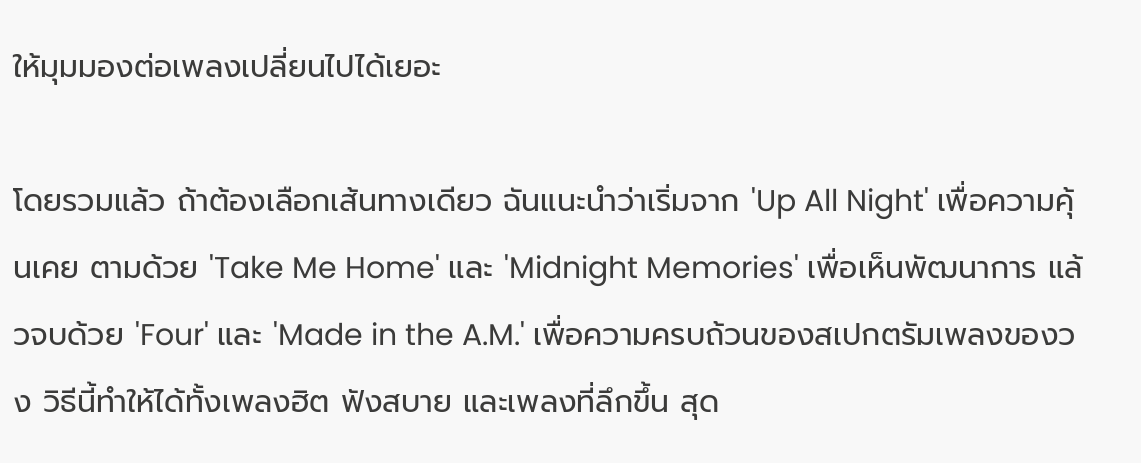ให้มุมมองต่อเพลงเปลี่ยนไปได้เยอะ

โดยรวมแล้ว ถ้าต้องเลือกเส้นทางเดียว ฉันแนะนำว่าเริ่มจาก 'Up All Night' เพื่อความคุ้นเคย ตามด้วย 'Take Me Home' และ 'Midnight Memories' เพื่อเห็นพัฒนาการ แล้วจบด้วย 'Four' และ 'Made in the A.M.' เพื่อความครบถ้วนของสเปกตรัมเพลงของวง วิธีนี้ทำให้ได้ทั้งเพลงฮิต ฟังสบาย และเพลงที่ลึกขึ้น สุด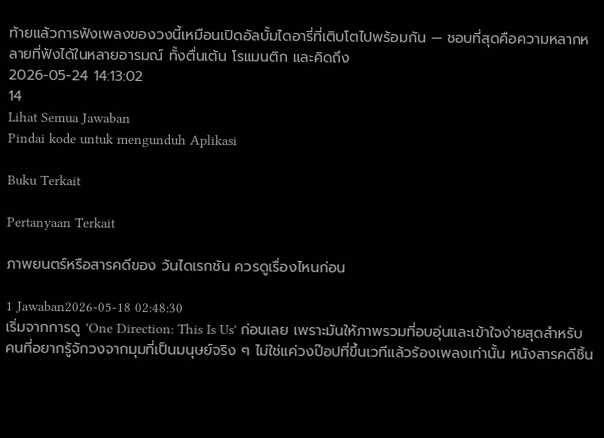ท้ายแล้วการฟังเพลงของวงนี้เหมือนเปิดอัลบั้มไดอารี่ที่เติบโตไปพร้อมกัน — ชอบที่สุดคือความหลากหลายที่ฟังได้ในหลายอารมณ์ ทั้งตื่นเต้น โรแมนติก และคิดถึง
2026-05-24 14:13:02
14
Lihat Semua Jawaban
Pindai kode untuk mengunduh Aplikasi

Buku Terkait

Pertanyaan Terkait

ภาพยนตร์หรือสารคดีของ วันไดเรกชัน ควรดูเรื่องไหนก่อน

1 Jawaban2026-05-18 02:48:30
เริ่มจากการดู 'One Direction: This Is Us' ก่อนเลย เพราะมันให้ภาพรวมที่อบอุ่นและเข้าใจง่ายสุดสำหรับคนที่อยากรู้จักวงจากมุมที่เป็นมนุษย์จริง ๆ ไม่ใช่แค่วงป๊อปที่ขึ้นเวทีแล้วร้องเพลงเท่านั้น หนังสารคดีชิ้น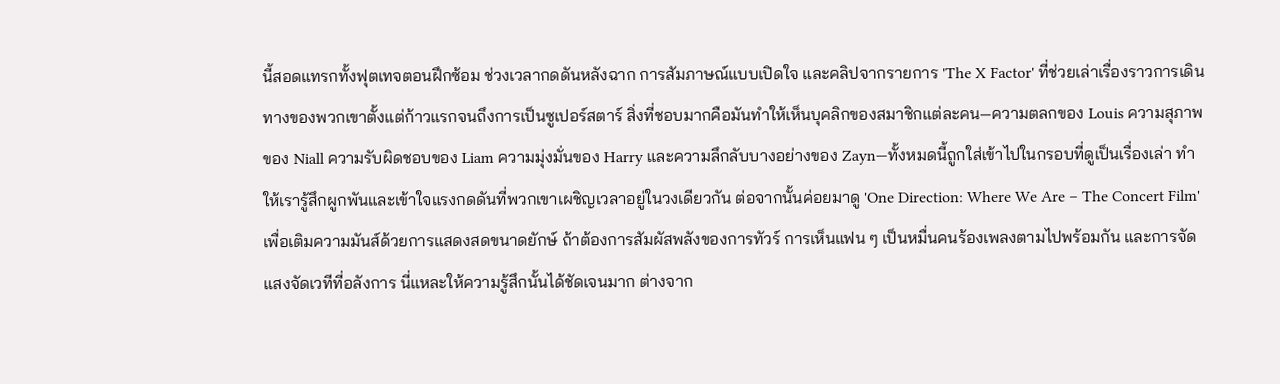นี้สอดแทรกทั้งฟุตเทจตอนฝึกซ้อม ช่วงเวลากดดันหลังฉาก การสัมภาษณ์แบบเปิดใจ และคลิปจากรายการ 'The X Factor' ที่ช่วยเล่าเรื่องราวการเดินทางของพวกเขาตั้งแต่ก้าวแรกจนถึงการเป็นซูเปอร์สตาร์ สิ่งที่ชอบมากคือมันทำให้เห็นบุคลิกของสมาชิกแต่ละคน—ความตลกของ Louis ความสุภาพของ Niall ความรับผิดชอบของ Liam ความมุ่งมั่นของ Harry และความลึกลับบางอย่างของ Zayn—ทั้งหมดนี้ถูกใส่เข้าไปในกรอบที่ดูเป็นเรื่องเล่า ทำให้เรารู้สึกผูกพันและเข้าใจแรงกดดันที่พวกเขาเผชิญเวลาอยู่ในวงเดียวกัน ต่อจากนั้นค่อยมาดู 'One Direction: Where We Are – The Concert Film' เพื่อเติมความมันส์ด้วยการแสดงสดขนาดยักษ์ ถ้าต้องการสัมผัสพลังของการทัวร์ การเห็นแฟน ๆ เป็นหมื่นคนร้องเพลงตามไปพร้อมกัน และการจัดแสงจัดเวทีที่อลังการ นี่แหละให้ความรู้สึกนั้นได้ชัดเจนมาก ต่างจาก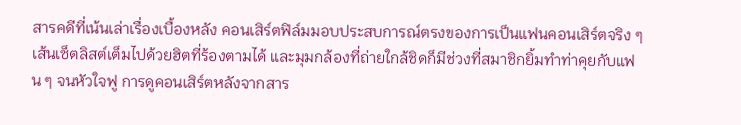สารคดีที่เน้นเล่าเรื่องเบื้องหลัง คอนเสิร์ตฟิล์มมอบประสบการณ์ตรงของการเป็นแฟนคอนเสิร์ตจริง ๆ เส้นเซ็ตลิสต์เต็มไปด้วยฮิตที่ร้องตามได้ และมุมกล้องที่ถ่ายใกล้ชิดก็มีช่วงที่สมาชิกยิ้มทำท่าคุยกับแฟน ๆ จนหัวใจฟู การดูคอนเสิร์ตหลังจากสาร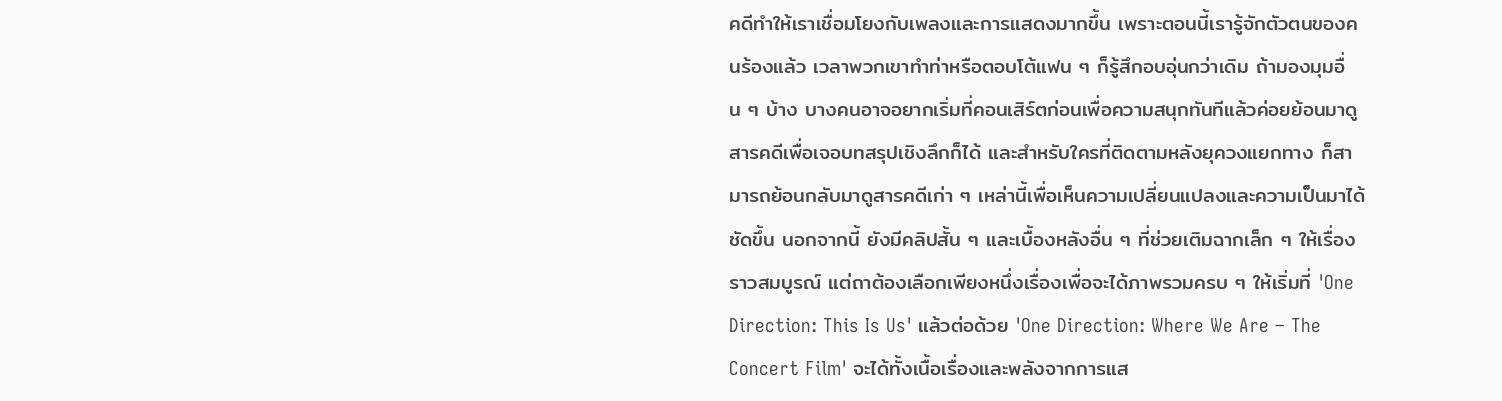คดีทำให้เราเชื่อมโยงกับเพลงและการแสดงมากขึ้น เพราะตอนนี้เรารู้จักตัวตนของคนร้องแล้ว เวลาพวกเขาทำท่าหรือตอบโต้แฟน ๆ ก็รู้สึกอบอุ่นกว่าเดิม ถ้ามองมุมอื่น ๆ บ้าง บางคนอาจอยากเริ่มที่คอนเสิร์ตก่อนเพื่อความสนุกทันทีแล้วค่อยย้อนมาดูสารคดีเพื่อเจอบทสรุปเชิงลึกก็ได้ และสำหรับใครที่ติดตามหลังยุควงแยกทาง ก็สามารถย้อนกลับมาดูสารคดีเก่า ๆ เหล่านี้เพื่อเห็นความเปลี่ยนแปลงและความเป็นมาได้ชัดขึ้น นอกจากนี้ ยังมีคลิปสั้น ๆ และเบื้องหลังอื่น ๆ ที่ช่วยเติมฉากเล็ก ๆ ให้เรื่องราวสมบูรณ์ แต่ถาต้องเลือกเพียงหนึ่งเรื่องเพื่อจะได้ภาพรวมครบ ๆ ให้เริ่มที่ 'One Direction: This Is Us' แล้วต่อด้วย 'One Direction: Where We Are – The Concert Film' จะได้ทั้งเนื้อเรื่องและพลังจากการแส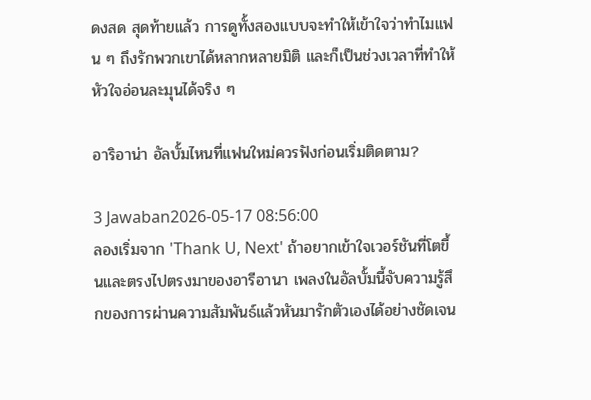ดงสด สุดท้ายแล้ว การดูทั้งสองแบบจะทำให้เข้าใจว่าทำไมแฟน ๆ ถึงรักพวกเขาได้หลากหลายมิติ และก็เป็นช่วงเวลาที่ทำให้หัวใจอ่อนละมุนได้จริง ๆ

อาริอาน่า อัลบั้มไหนที่แฟนใหม่ควรฟังก่อนเริ่มติดตาม?

3 Jawaban2026-05-17 08:56:00
ลองเริ่มจาก 'Thank U, Next' ถ้าอยากเข้าใจเวอร์ชันที่โตขึ้นและตรงไปตรงมาของอารีอานา เพลงในอัลบั้มนี้จับความรู้สึกของการผ่านความสัมพันธ์แล้วหันมารักตัวเองได้อย่างชัดเจน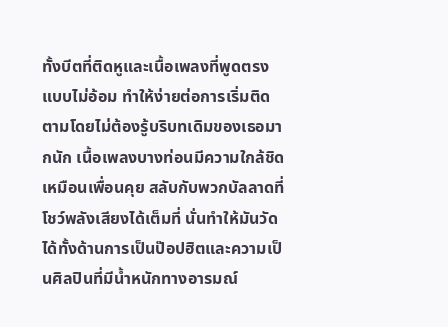ทั้งบีตที่ติดหูและเนื้อเพลงที่พูดตรงแบบไม่อ้อม ทำให้ง่ายต่อการเริ่มติดตามโดยไม่ต้องรู้บริบทเดิมของเธอมากนัก เนื้อเพลงบางท่อนมีความใกล้ชิดเหมือนเพื่อนคุย สลับกับพวกบัลลาดที่โชว์พลังเสียงได้เต็มที่ นั่นทำให้มันวัดได้ทั้งด้านการเป็นป๊อปฮิตและความเป็นศิลปินที่มีน้ำหนักทางอารมณ์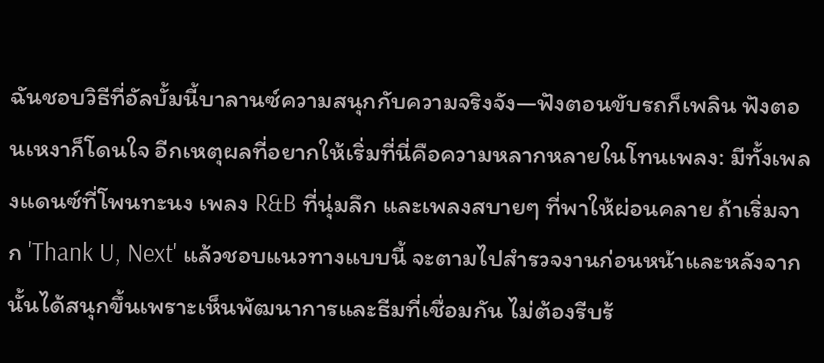ฉันชอบวิธีที่อัลบั้มนี้บาลานซ์ความสนุกกับความจริงจัง—ฟังตอนขับรถก็เพลิน ฟังตอนเหงาก็โดนใจ อีกเหตุผลที่อยากให้เริ่มที่นี่คือความหลากหลายในโทนเพลง: มีทั้งเพลงแดนซ์ที่โพนทะนง เพลง R&B ที่นุ่มลึก และเพลงสบายๆ ที่พาให้ผ่อนคลาย ถ้าเริ่มจาก 'Thank U, Next' แล้วชอบแนวทางแบบนี้ จะตามไปสำรวจงานก่อนหน้าและหลังจากนั้นได้สนุกขึ้นเพราะเห็นพัฒนาการและธีมที่เชื่อมกัน ไม่ต้องรีบร้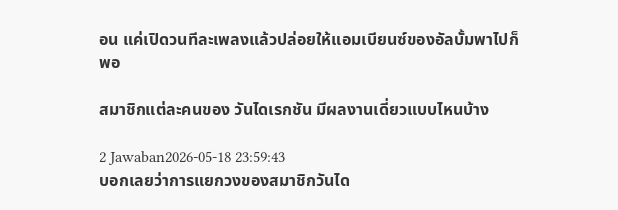อน แค่เปิดวนทีละเพลงแล้วปล่อยให้แอมเบียนซ์ของอัลบั้มพาไปก็พอ

สมาชิกแต่ละคนของ วันไดเรกชัน มีผลงานเดี่ยวแบบไหนบ้าง

2 Jawaban2026-05-18 23:59:43
บอกเลยว่าการแยกวงของสมาชิกวันได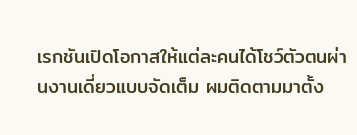เรกชันเปิดโอกาสให้แต่ละคนได้โชว์ตัวตนผ่านงานเดี่ยวแบบจัดเต็ม ผมติดตามมาตั้ง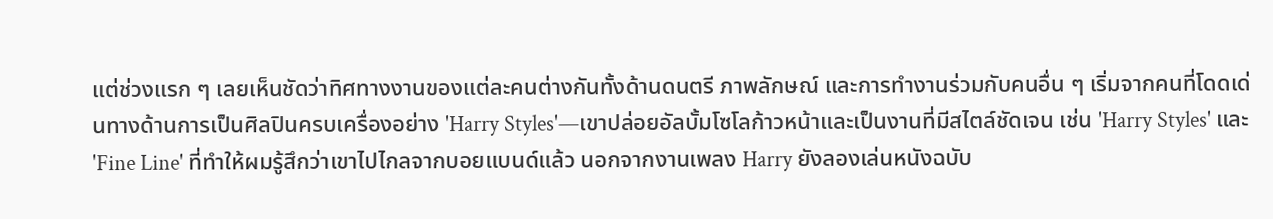แต่ช่วงแรก ๆ เลยเห็นชัดว่าทิศทางงานของแต่ละคนต่างกันทั้งด้านดนตรี ภาพลักษณ์ และการทำงานร่วมกับคนอื่น ๆ เริ่มจากคนที่โดดเด่นทางด้านการเป็นศิลปินครบเครื่องอย่าง 'Harry Styles'—เขาปล่อยอัลบั้มโซโลก้าวหน้าและเป็นงานที่มีสไตล์ชัดเจน เช่น 'Harry Styles' และ 'Fine Line' ที่ทำให้ผมรู้สึกว่าเขาไปไกลจากบอยแบนด์แล้ว นอกจากงานเพลง Harry ยังลองเล่นหนังฉบับ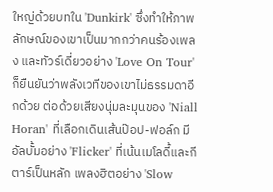ใหญ่ด้วยบทใน 'Dunkirk' ซึ่งทำให้ภาพลักษณ์ของเขาเป็นมากกว่าคนร้องเพลง และทัวร์เดี่ยวอย่าง 'Love On Tour' ก็ยืนยันว่าพลังเวทีของเขาไม่ธรรมดาอีกด้วย ต่อด้วยเสียงนุ่มละมุนของ 'Niall Horan' ที่เลือกเดินเส้นป๊อป-ฟอล์ก มีอัลบั้มอย่าง 'Flicker' ที่เน้นเมโลดี้และกีตาร์เป็นหลัก เพลงฮิตอย่าง 'Slow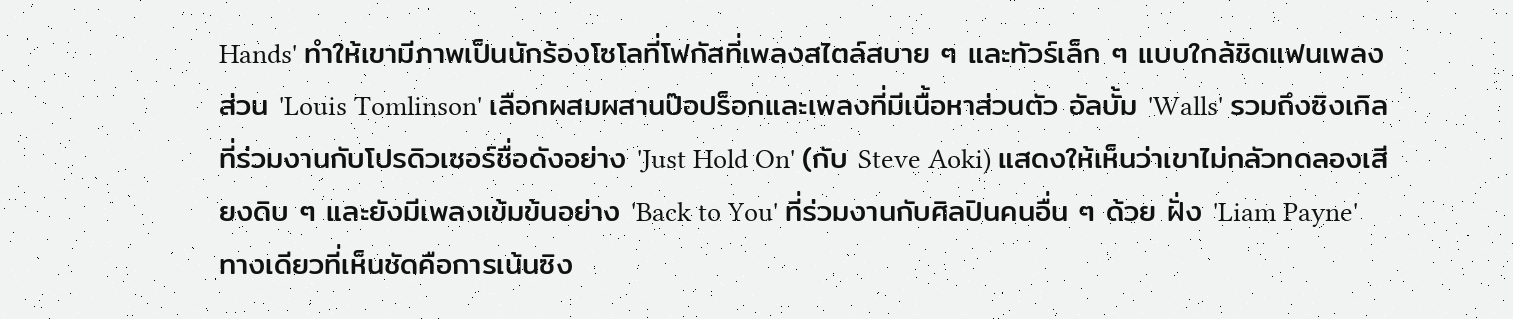Hands' ทำให้เขามีภาพเป็นนักร้องโซโลที่โฟกัสที่เพลงสไตล์สบาย ๆ และทัวร์เล็ก ๆ แบบใกล้ชิดแฟนเพลง ส่วน 'Louis Tomlinson' เลือกผสมผสานป๊อปร็อกและเพลงที่มีเนื้อหาส่วนตัว อัลบั้ม 'Walls' รวมถึงซิงเกิลที่ร่วมงานกับโปรดิวเซอร์ชื่อดังอย่าง 'Just Hold On' (กับ Steve Aoki) แสดงให้เห็นว่าเขาไม่กลัวทดลองเสียงดิบ ๆ และยังมีเพลงเข้มข้นอย่าง 'Back to You' ที่ร่วมงานกับศิลปินคนอื่น ๆ ด้วย ฝั่ง 'Liam Payne' ทางเดียวที่เห็นชัดคือการเน้นซิง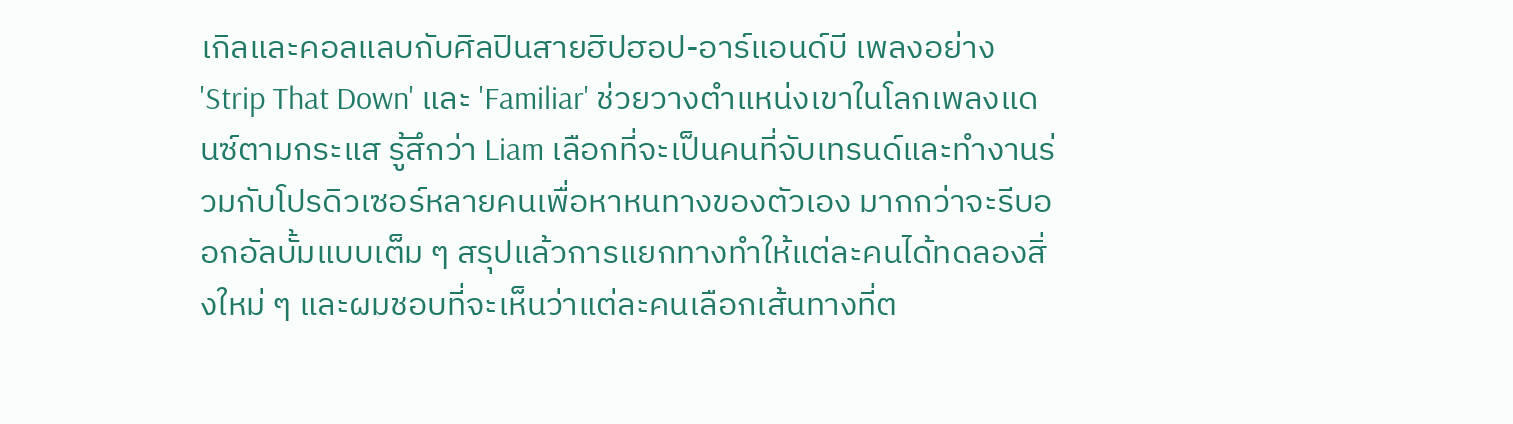เกิลและคอลแลบกับศิลปินสายฮิปฮอป-อาร์แอนด์บี เพลงอย่าง 'Strip That Down' และ 'Familiar' ช่วยวางตำแหน่งเขาในโลกเพลงแดนซ์ตามกระแส รู้สึกว่า Liam เลือกที่จะเป็นคนที่จับเทรนด์และทำงานร่วมกับโปรดิวเซอร์หลายคนเพื่อหาหนทางของตัวเอง มากกว่าจะรีบออกอัลบั้มแบบเต็ม ๆ สรุปแล้วการแยกทางทำให้แต่ละคนได้ทดลองสิ่งใหม่ ๆ และผมชอบที่จะเห็นว่าแต่ละคนเลือกเส้นทางที่ต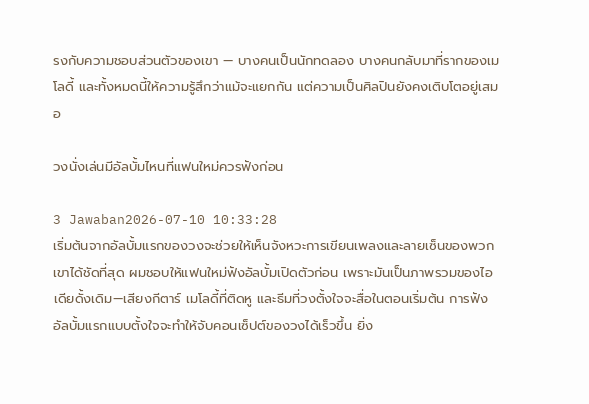รงกับความชอบส่วนตัวของเขา — บางคนเป็นนักทดลอง บางคนกลับมาที่รากของเมโลดี้ และทั้งหมดนี้ให้ความรู้สึกว่าแม้จะแยกกัน แต่ความเป็นศิลปินยังคงเติบโตอยู่เสมอ

วงนั่งเล่นมีอัลบั้มไหนที่แฟนใหม่ควรฟังก่อน

3 Jawaban2026-07-10 10:33:28
เริ่มต้นจากอัลบั้มแรกของวงจะช่วยให้เห็นจังหวะการเขียนเพลงและลายเซ็นของพวกเขาได้ชัดที่สุด ผมชอบให้แฟนใหม่ฟังอัลบั้มเปิดตัวก่อน เพราะมันเป็นภาพรวมของไอเดียดั้งเดิม—เสียงกีตาร์ เมโลดี้ที่ติดหู และธีมที่วงตั้งใจจะสื่อในตอนเริ่มต้น การฟังอัลบั้มแรกแบบตั้งใจจะทำให้จับคอนเซ็ปต์ของวงได้เร็วขึ้น ยิ่ง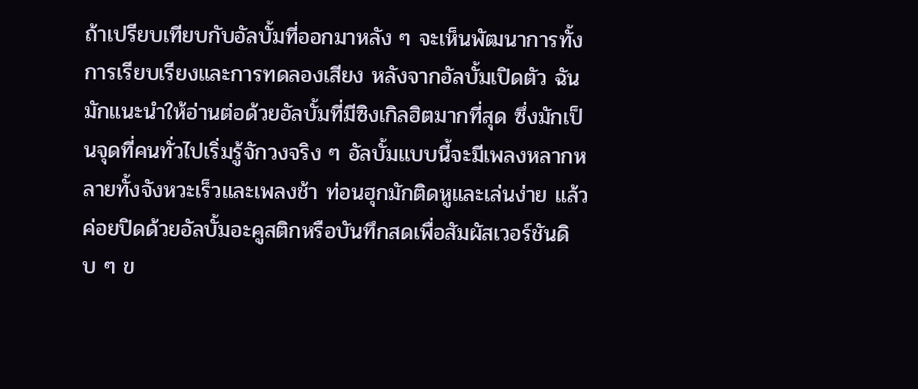ถ้าเปรียบเทียบกับอัลบั้มที่ออกมาหลัง ๆ จะเห็นพัฒนาการทั้งการเรียบเรียงและการทดลองเสียง หลังจากอัลบั้มเปิดตัว ฉันมักแนะนำให้อ่านต่อด้วยอัลบั้มที่มีซิงเกิลฮิตมากที่สุด ซึ่งมักเป็นจุดที่คนทั่วไปเริ่มรู้จักวงจริง ๆ อัลบั้มแบบนี้จะมีเพลงหลากหลายทั้งจังหวะเร็วและเพลงช้า ท่อนฮุกมักติดหูและเล่นง่าย แล้วค่อยปิดด้วยอัลบั้มอะคูสติกหรือบันทึกสดเพื่อสัมผัสเวอร์ชันดิบ ๆ ข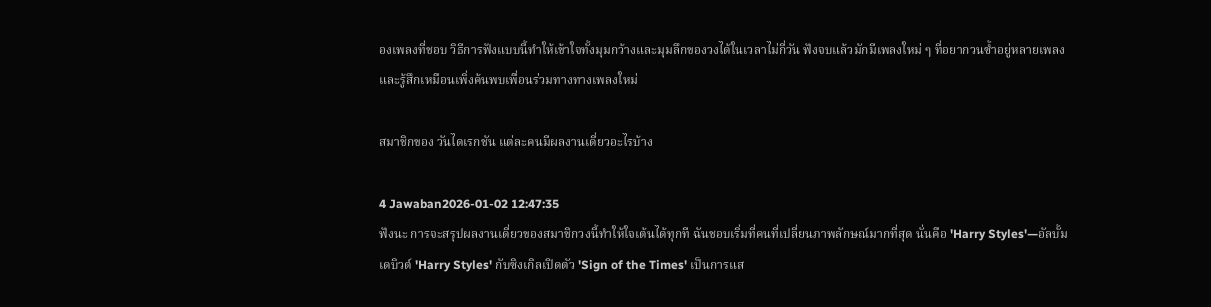องเพลงที่ชอบ วิธีการฟังแบบนี้ทำให้เข้าใจทั้งมุมกว้างและมุมลึกของวงได้ในเวลาไม่กี่วัน ฟังจบแล้วมักมีเพลงใหม่ ๆ ที่อยากวนซ้ำอยู่หลายเพลง และรู้สึกเหมือนเพิ่งค้นพบเพื่อนร่วมทางทางเพลงใหม่

สมาชิกของ วันไดเรกชัน แต่ละคนมีผลงานเดี่ยวอะไรบ้าง

4 Jawaban2026-01-02 12:47:35
ฟังนะ การจะสรุปผลงานเดี่ยวของสมาชิกวงนี้ทำให้ใจเต้นได้ทุกที ฉันชอบเริ่มที่คนที่เปลี่ยนภาพลักษณ์มากที่สุด นั่นคือ 'Harry Styles'—อัลบั้มเดบิวต์ 'Harry Styles' กับซิงเกิลเปิดตัว 'Sign of the Times' เป็นการแส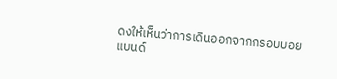ดงให้เห็นว่าการเดินออกจากกรอบบอยแบนด์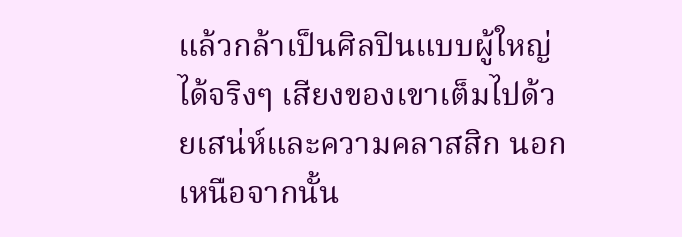แล้วกล้าเป็นศิลปินแบบผู้ใหญ่ได้จริงๆ เสียงของเขาเต็มไปด้วยเสน่ห์และความคลาสสิก นอกเหนือจากนั้น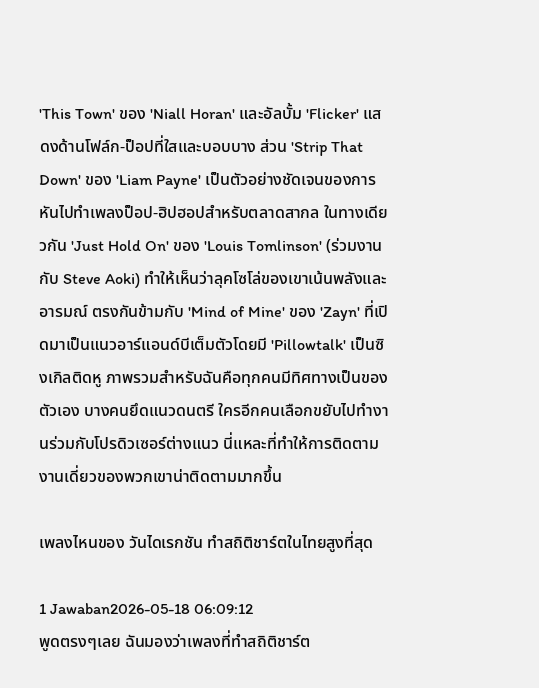'This Town' ของ 'Niall Horan' และอัลบั้ม 'Flicker' แสดงด้านโฟล์ก-ป็อปที่ใสและบอบบาง ส่วน 'Strip That Down' ของ 'Liam Payne' เป็นตัวอย่างชัดเจนของการหันไปทำเพลงป็อป-ฮิปฮอปสำหรับตลาดสากล ในทางเดียวกัน 'Just Hold On' ของ 'Louis Tomlinson' (ร่วมงานกับ Steve Aoki) ทำให้เห็นว่าลุคโซโล่ของเขาเน้นพลังและอารมณ์ ตรงกันข้ามกับ 'Mind of Mine' ของ 'Zayn' ที่เปิดมาเป็นแนวอาร์แอนด์บีเต็มตัวโดยมี 'Pillowtalk' เป็นซิงเกิลติดหู ภาพรวมสำหรับฉันคือทุกคนมีทิศทางเป็นของตัวเอง บางคนยึดแนวดนตรี ใครอีกคนเลือกขยับไปทำงานร่วมกับโปรดิวเซอร์ต่างแนว นี่แหละที่ทำให้การติดตามงานเดี่ยวของพวกเขาน่าติดตามมากขึ้น

เพลงไหนของ วันไดเรกชัน ทำสถิติชาร์ตในไทยสูงที่สุด

1 Jawaban2026-05-18 06:09:12
พูดตรงๆเลย ฉันมองว่าเพลงที่ทำสถิติชาร์ต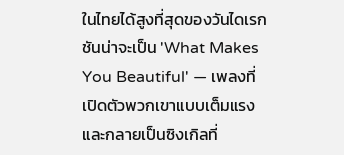ในไทยได้สูงที่สุดของวันไดเรกชันน่าจะเป็น 'What Makes You Beautiful' — เพลงที่เปิดตัวพวกเขาแบบเต็มแรงและกลายเป็นซิงเกิลที่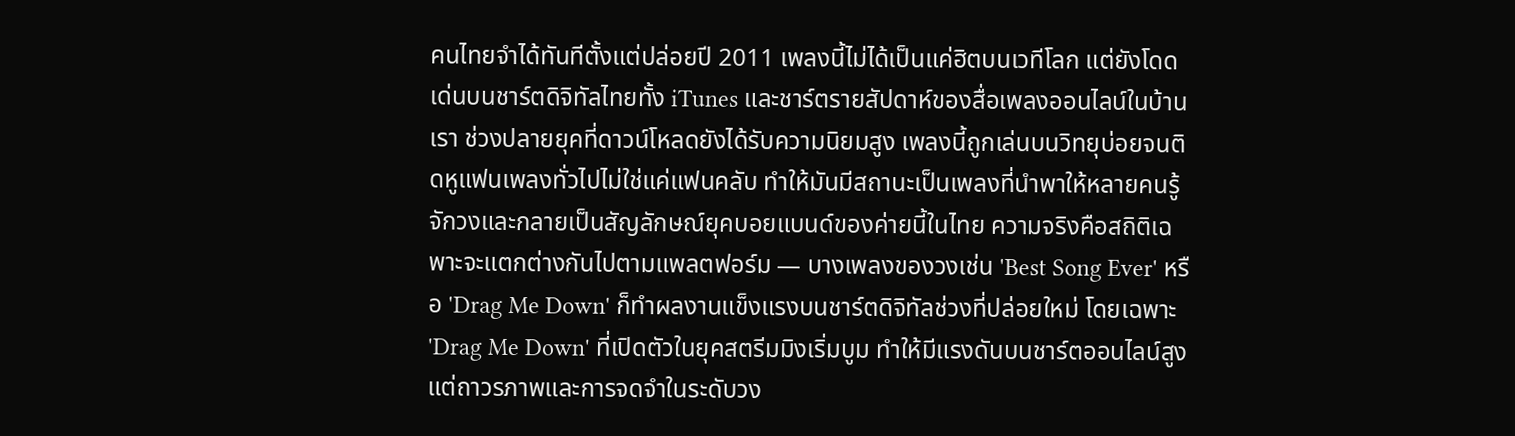คนไทยจำได้ทันทีตั้งแต่ปล่อยปี 2011 เพลงนี้ไม่ได้เป็นแค่ฮิตบนเวทีโลก แต่ยังโดดเด่นบนชาร์ตดิจิทัลไทยทั้ง iTunes และชาร์ตรายสัปดาห์ของสื่อเพลงออนไลน์ในบ้านเรา ช่วงปลายยุคที่ดาวน์โหลดยังได้รับความนิยมสูง เพลงนี้ถูกเล่นบนวิทยุบ่อยจนติดหูแฟนเพลงทั่วไปไม่ใช่แค่แฟนคลับ ทำให้มันมีสถานะเป็นเพลงที่นำพาให้หลายคนรู้จักวงและกลายเป็นสัญลักษณ์ยุคบอยแบนด์ของค่ายนี้ในไทย ความจริงคือสถิติเฉพาะจะแตกต่างกันไปตามแพลตฟอร์ม — บางเพลงของวงเช่น 'Best Song Ever' หรือ 'Drag Me Down' ก็ทำผลงานแข็งแรงบนชาร์ตดิจิทัลช่วงที่ปล่อยใหม่ โดยเฉพาะ 'Drag Me Down' ที่เปิดตัวในยุคสตรีมมิงเริ่มบูม ทำให้มีแรงดันบนชาร์ตออนไลน์สูง แต่ถาวรภาพและการจดจำในระดับวง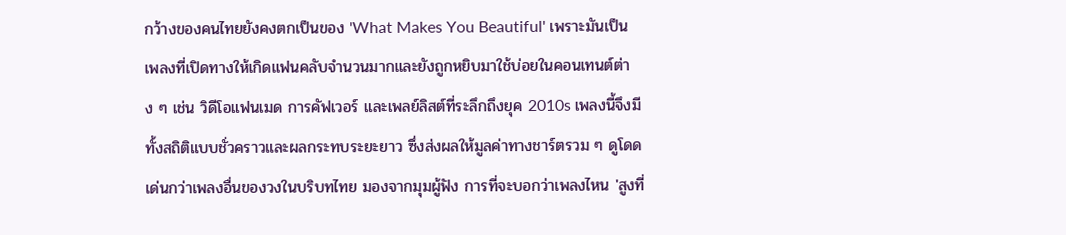กว้างของคนไทยยังคงตกเป็นของ 'What Makes You Beautiful' เพราะมันเป็นเพลงที่เปิดทางให้เกิดแฟนคลับจำนวนมากและยังถูกหยิบมาใช้บ่อยในคอนเทนต์ต่าง ๆ เช่น วิดีโอแฟนเมด การคัฟเวอร์ และเพลย์ลิสต์ที่ระลึกถึงยุค 2010s เพลงนี้จึงมีทั้งสถิติแบบชั่วคราวและผลกระทบระยะยาว ซึ่งส่งผลให้มูลค่าทางชาร์ตรวม ๆ ดูโดดเด่นกว่าเพลงอื่นของวงในบริบทไทย มองจากมุมผู้ฟัง การที่จะบอกว่าเพลงไหน 'สูงที่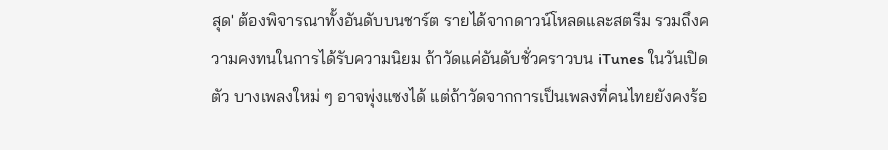สุด' ต้องพิจารณาทั้งอันดับบนชาร์ต รายได้จากดาวน์โหลดและสตรีม รวมถึงความคงทนในการได้รับความนิยม ถ้าวัดแค่อันดับชั่วคราวบน iTunes ในวันเปิดตัว บางเพลงใหม่ ๆ อาจพุ่งแซงได้ แต่ถ้าวัดจากการเป็นเพลงที่คนไทยยังคงร้อ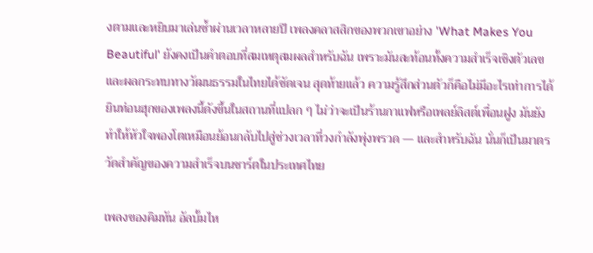งตามและหยิบมาเล่นซ้ำผ่านเวลาหลายปี เพลงคลาสสิกของพวกเขาอย่าง 'What Makes You Beautiful' ยังคงเป็นคำตอบที่สมเหตุสมผลสำหรับฉัน เพราะมันสะท้อนทั้งความสำเร็จเชิงตัวเลขและผลกระทบทางวัฒนธรรมในไทยได้ชัดเจน สุดท้ายแล้ว ความรู้สึกส่วนตัวก็คือไม่มีอะไรเท่าการได้ยินท่อนฮุกของเพลงนี้ดังขึ้นในสถานที่แปลก ๆ ไม่ว่าจะเป็นร้านกาแฟหรือเพลย์ลิสต์เพื่อนฝูง มันยังทำให้หัวใจพองโตเหมือนย้อนกลับไปสู่ช่วงเวลาที่วงกำลังพุ่งพรวด — และสำหรับฉัน นั่นก็เป็นมาตรวัดสำคัญของความสำเร็จบนชาร์ตในประเทศไทย

เพลงของคิมทัน อัลบั้มไห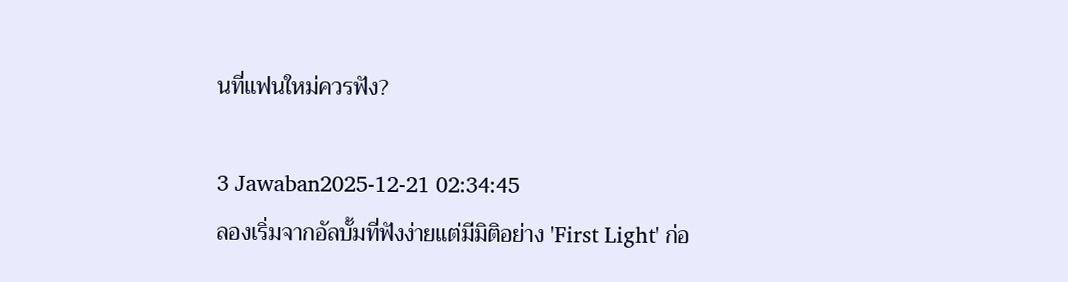นที่แฟนใหม่ควรฟัง?

3 Jawaban2025-12-21 02:34:45
ลองเริ่มจากอัลบั้มที่ฟังง่ายแต่มีมิติอย่าง 'First Light' ก่อ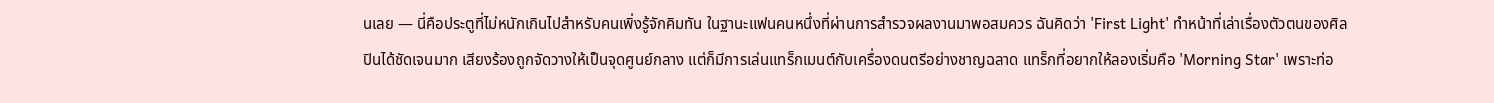นเลย — นี่คือประตูที่ไม่หนักเกินไปสำหรับคนเพิ่งรู้จักคิมทัน ในฐานะแฟนคนหนึ่งที่ผ่านการสำรวจผลงานมาพอสมควร ฉันคิดว่า 'First Light' ทำหน้าที่เล่าเรื่องตัวตนของศิลปินได้ชัดเจนมาก เสียงร้องถูกจัดวางให้เป็นจุดศูนย์กลาง แต่ก็มีการเล่นแทร็กเมนต์กับเครื่องดนตรีอย่างชาญฉลาด แทร็กที่อยากให้ลองเริ่มคือ 'Morning Star' เพราะท่อ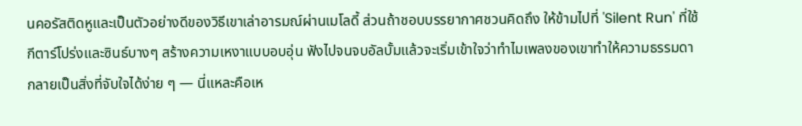นคอรัสติดหูและเป็นตัวอย่างดีของวิธีเขาเล่าอารมณ์ผ่านเมโลดี้ ส่วนถ้าชอบบรรยากาศชวนคิดถึง ให้ข้ามไปที่ 'Silent Run' ที่ใช้กีตาร์โปร่งและซินธ์บางๆ สร้างความเหงาแบบอบอุ่น ฟังไปจนจบอัลบั้มแล้วจะเริ่มเข้าใจว่าทำไมเพลงของเขาทำให้ความธรรมดากลายเป็นสิ่งที่จับใจได้ง่าย ๆ — นี่แหละคือเห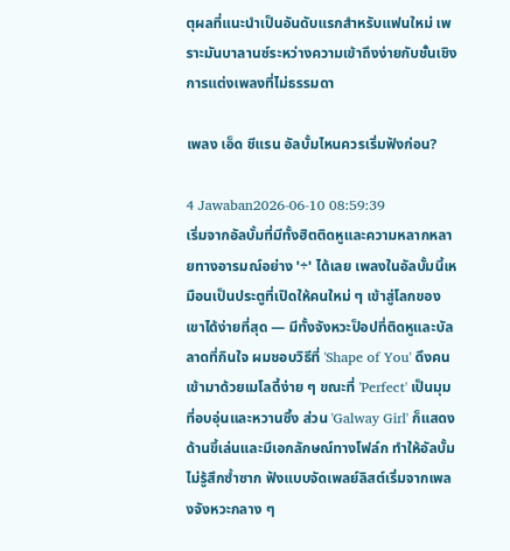ตุผลที่แนะนำเป็นอันดับแรกสำหรับแฟนใหม่ เพราะมันบาลานซ์ระหว่างความเข้าถึงง่ายกับชั้นเชิงการแต่งเพลงที่ไม่ธรรมดา

เพลง เอ็ด ชีแรน อัลบั้มไหนควรเริ่มฟังก่อน?

4 Jawaban2026-06-10 08:59:39
เริ่มจากอัลบั้มที่มีทั้งฮิตติดหูและความหลากหลายทางอารมณ์อย่าง '÷' ได้เลย เพลงในอัลบั้มนี้เหมือนเป็นประตูที่เปิดให้คนใหม่ ๆ เข้าสู่โลกของเขาได้ง่ายที่สุด — มีทั้งจังหวะป็อปที่ติดหูและบัลลาดที่กินใจ ผมชอบวิธีที่ 'Shape of You' ดึงคนเข้ามาด้วยเมโลดี้ง่าย ๆ ขณะที่ 'Perfect' เป็นมุมที่อบอุ่นและหวานซึ้ง ส่วน 'Galway Girl' ก็แสดงด้านขี้เล่นและมีเอกลักษณ์ทางโฟล์ก ทำให้อัลบั้มไม่รู้สึกซ้ำซาก ฟังแบบจัดเพลย์ลิสต์เริ่มจากเพลงจังหวะกลาง ๆ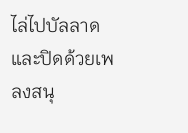ไล่ไปบัลลาดและปิดด้วยเพลงสนุ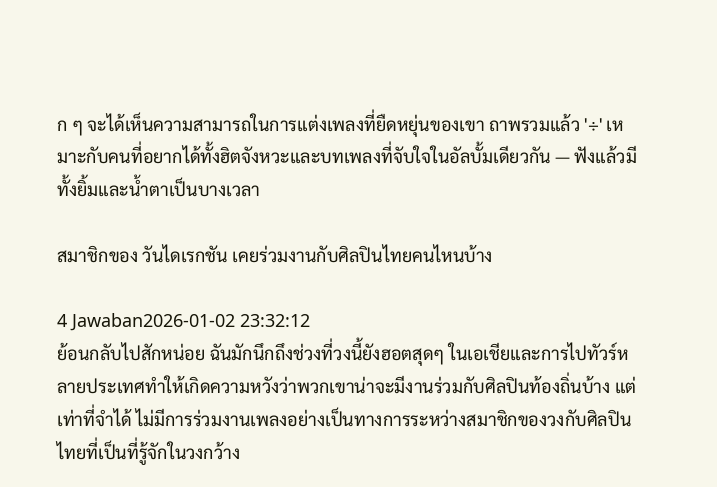ก ๆ จะได้เห็นความสามารถในการแต่งเพลงที่ยืดหยุ่นของเขา ถาพรวมแล้ว '÷' เหมาะกับคนที่อยากได้ทั้งฮิตจังหวะและบทเพลงที่จับใจในอัลบั้มเดียวกัน — ฟังแล้วมีทั้งยิ้มและน้ำตาเป็นบางเวลา

สมาชิกของ วันไดเรกชัน เคยร่วมงานกับศิลปินไทยคนไหนบ้าง

4 Jawaban2026-01-02 23:32:12
ย้อนกลับไปสักหน่อย ฉันมักนึกถึงช่วงที่วงนี้ยังฮอตสุดๆ ในเอเชียและการไปทัวร์หลายประเทศทำให้เกิดความหวังว่าพวกเขาน่าจะมีงานร่วมกับศิลปินท้องถิ่นบ้าง แต่เท่าที่จำได้ ไม่มีการร่วมงานเพลงอย่างเป็นทางการระหว่างสมาชิกของวงกับศิลปินไทยที่เป็นที่รู้จักในวงกว้าง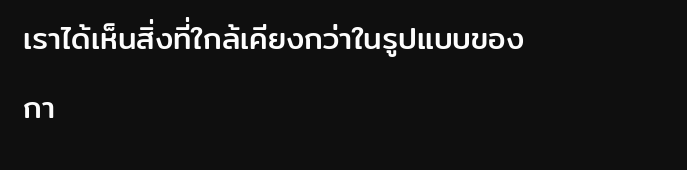เราได้เห็นสิ่งที่ใกล้เคียงกว่าในรูปแบบของกา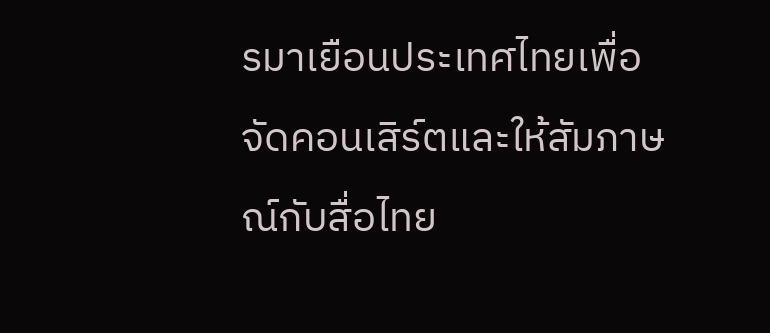รมาเยือนประเทศไทยเพื่อจัดคอนเสิร์ตและให้สัมภาษณ์กับสื่อไทย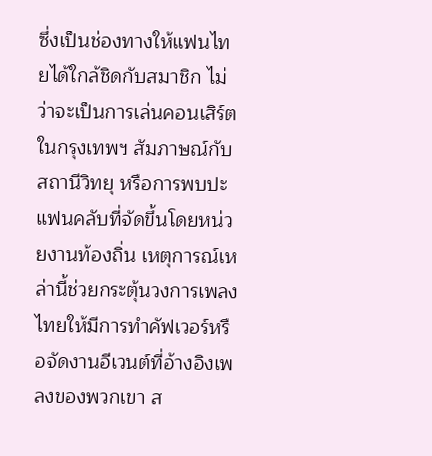ซึ่งเป็นช่องทางให้แฟนไทยได้ใกล้ชิดกับสมาชิก ไม่ว่าจะเป็นการเล่นคอนเสิร์ตในกรุงเทพฯ สัมภาษณ์กับสถานีวิทยุ หรือการพบปะแฟนคลับที่จัดขึ้นโดยหน่วยงานท้องถิ่น เหตุการณ์เหล่านี้ช่วยกระตุ้นวงการเพลงไทยให้มีการทำคัฟเวอร์หรือจัดงานอีเวนต์ที่อ้างอิงเพลงของพวกเขา ส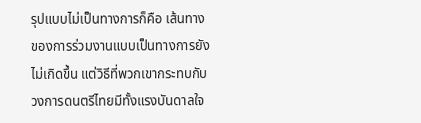รุปแบบไม่เป็นทางการก็คือ เส้นทางของการร่วมงานแบบเป็นทางการยังไม่เกิดขึ้น แต่วิธีที่พวกเขากระทบกับวงการดนตรีไทยมีทั้งแรงบันดาลใจ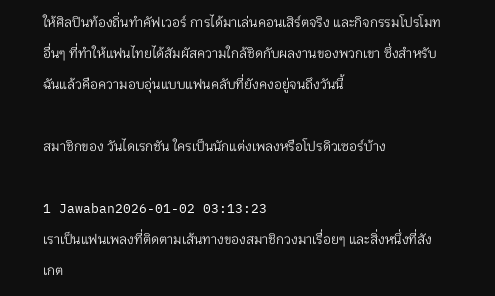ให้ศิลปินท้องถิ่นทำคัฟเวอร์ การได้มาเล่นคอนเสิร์ตจริง และกิจกรรมโปรโมทอื่นๆ ที่ทำให้แฟนไทยได้สัมผัสความใกล้ชิดกับผลงานของพวกเขา ซึ่งสำหรับฉันแล้วคือความอบอุ่นแบบแฟนคลับที่ยังคงอยู่จนถึงวันนี้

สมาชิกของ วันไดเรกชัน ใครเป็นนักแต่งเพลงหรือโปรดิวเซอร์บ้าง

1 Jawaban2026-01-02 03:13:23
เราเป็นแฟนเพลงที่ติดตามเส้นทางของสมาชิกวงมาเรื่อยๆ และสิ่งหนึ่งที่สังเกต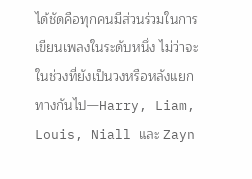ได้ชัดคือทุกคนมีส่วนร่วมในการเขียนเพลงในระดับหนึ่ง ไม่ว่าจะในช่วงที่ยังเป็นวงหรือหลังแยกทางกันไป—Harry, Liam, Louis, Niall และ Zayn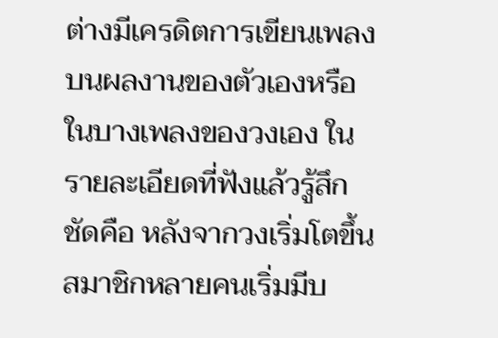ต่างมีเครดิตการเขียนเพลงบนผลงานของตัวเองหรือในบางเพลงของวงเอง ในรายละเอียดที่ฟังแล้วรู้สึกชัดคือ หลังจากวงเริ่มโตขึ้น สมาชิกหลายคนเริ่มมีบ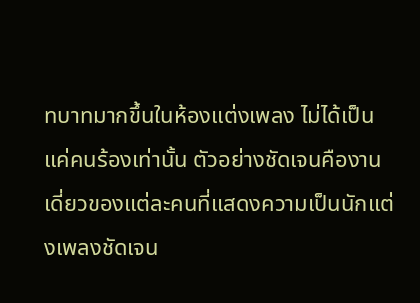ทบาทมากขึ้นในห้องแต่งเพลง ไม่ได้เป็นแค่คนร้องเท่านั้น ตัวอย่างชัดเจนคืองานเดี่ยวของแต่ละคนที่แสดงความเป็นนักแต่งเพลงชัดเจน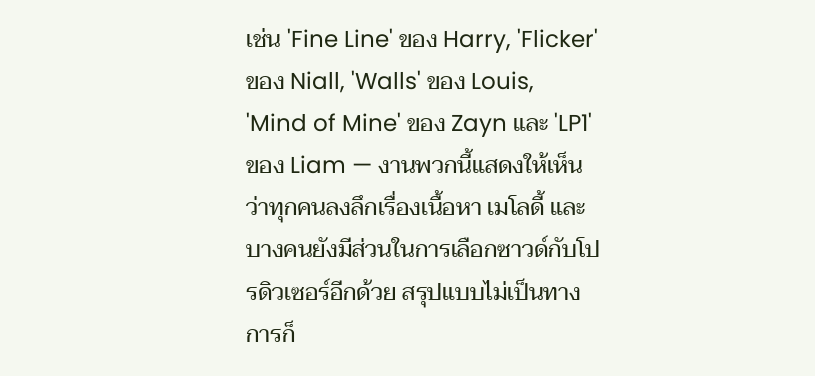เช่น 'Fine Line' ของ Harry, 'Flicker' ของ Niall, 'Walls' ของ Louis, 'Mind of Mine' ของ Zayn และ 'LP1' ของ Liam — งานพวกนี้แสดงให้เห็นว่าทุกคนลงลึกเรื่องเนื้อหา เมโลดี้ และบางคนยังมีส่วนในการเลือกซาวด์กับโปรดิวเซอร์อีกด้วย สรุปแบบไม่เป็นทางการก็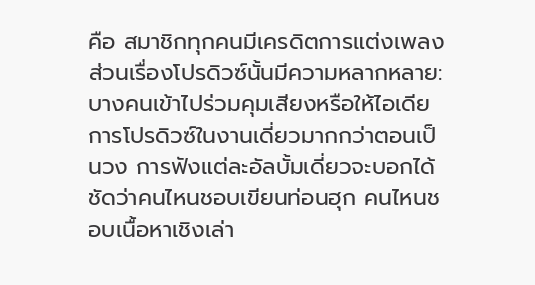คือ สมาชิกทุกคนมีเครดิตการแต่งเพลง ส่วนเรื่องโปรดิวซ์นั้นมีความหลากหลาย: บางคนเข้าไปร่วมคุมเสียงหรือให้ไอเดียการโปรดิวซ์ในงานเดี่ยวมากกว่าตอนเป็นวง การฟังแต่ละอัลบั้มเดี่ยวจะบอกได้ชัดว่าคนไหนชอบเขียนท่อนฮุก คนไหนชอบเนื้อหาเชิงเล่า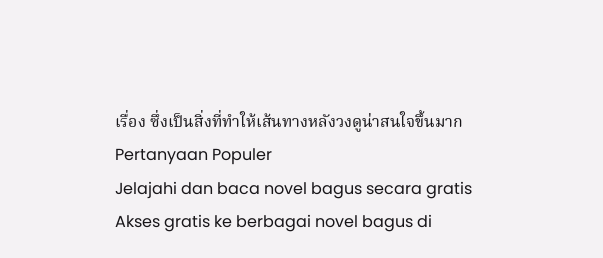เรื่อง ซึ่งเป็นสิ่งที่ทำให้เส้นทางหลังวงดูน่าสนใจขึ้นมาก
Pertanyaan Populer
Jelajahi dan baca novel bagus secara gratis
Akses gratis ke berbagai novel bagus di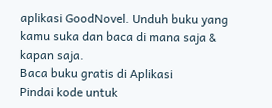aplikasi GoodNovel. Unduh buku yang kamu suka dan baca di mana saja & kapan saja.
Baca buku gratis di Aplikasi
Pindai kode untuk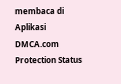membaca di Aplikasi
DMCA.com Protection Status